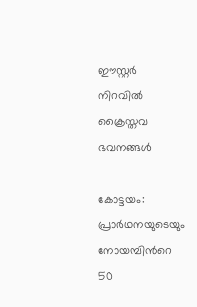ഈസ്റ്റർ നിറവിൽ ക്രൈസ്തവ ഭവനങ്ങൾ

കോട്ടയം: പ്രാർഥനയുടെയും നോയമ്പിന്‍റെ 50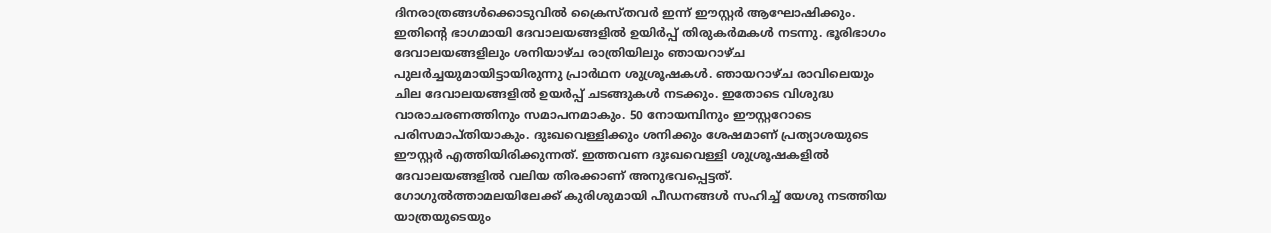ദിനരാത്രങ്ങൾക്കൊടുവിൽ ക്രൈസ്തവർ ഇന്ന് ഈസ്റ്റർ ആഘോഷിക്കും. ഇതിന്‍റെ ഭാഗമായി ദേവാലയങ്ങളിൽ ഉയിർപ്പ് തിരുകർമകൾ നടന്നു. ഭൂരിഭാഗം ദേവാലയങ്ങളിലും ശനിയാഴ്ച രാത്രിയിലും ഞായറാഴ്ച പുലർച്ചയുമായിട്ടായിരുന്നു പ്രാർഥന ശുശ്രൂഷകൾ. ഞായറാഴ്ച രാവിലെയും ചില ദേവാലയങ്ങളിൽ ഉയർപ്പ് ചടങ്ങുകൾ നടക്കും. ഇതോടെ വിശുദ്ധ വാരാചരണത്തിനും സമാപനമാകും. 50 നോയമ്പിനും ഈസ്റ്ററോടെ പരിസമാപ്തിയാകും. ദുഃഖവെള്ളിക്കും ശനിക്കും ശേഷമാണ് പ്രത്യാശയുടെ ഈസ്റ്റർ എത്തിയിരിക്കുന്നത്. ഇത്തവണ ദുഃഖവെള്ളി ശുശ്രൂഷകളിൽ ദേവാലയങ്ങളിൽ വലിയ തിരക്കാണ് അനുഭവപ്പെട്ടത്. ഗോഗുല്‍ത്താമലയിലേക്ക് കുരിശുമായി പീഡനങ്ങള്‍ സഹിച്ച് യേശു നടത്തിയ യാത്രയുടെയും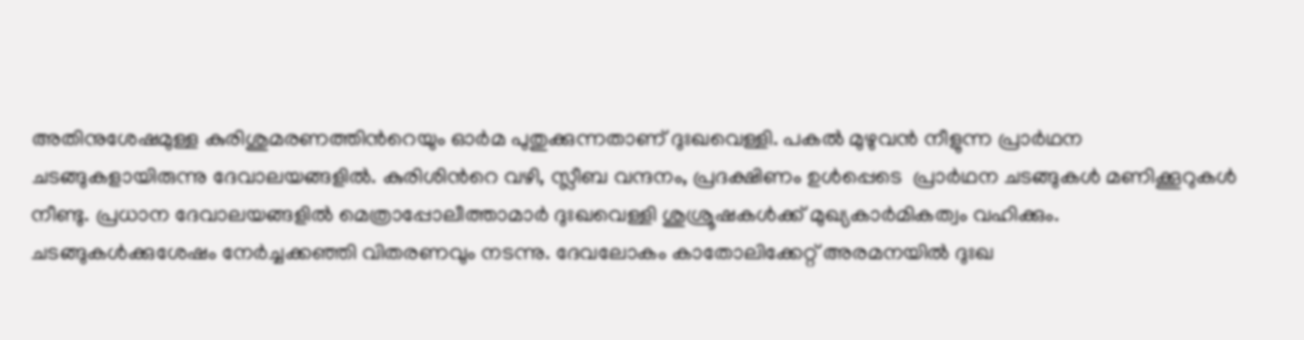അതിനുശേഷമുള്ള കുരിശുമരണത്തിന്‍റെയും ഓര്‍മ പുതുക്കുന്നതാണ് ദുഃഖവെള്ളി. പകൽ മുഴുവൻ നീളുന്ന പ്രാർഥന ചടങ്ങുകളായിരുന്നു ദേവാലയങ്ങളിൽ. കുരിശിന്‍റെ വഴി, സ്ലീബ വന്ദനം, പ്രദക്ഷിണം ഉൾപ്പെടെ  പ്രാർഥന ചടങ്ങുകൾ മണിക്കൂറുകൾ നീണ്ടു. പ്രധാന ദേവാലയങ്ങളിൽ മെത്രാപ്പോലീത്താമാർ ദുഃഖവെള്ളി ശുശ്രൂഷകൾക്ക് മുഖ്യകാർമികത്വം വഹിക്കും. ചടങ്ങുകൾക്കുശേഷം നേർച്ചക്കഞ്ഞി വിതരണവും നടന്നു. ദേവലോകം കാതോലിക്കേറ്റ് അരമനയിൽ ദുഃഖ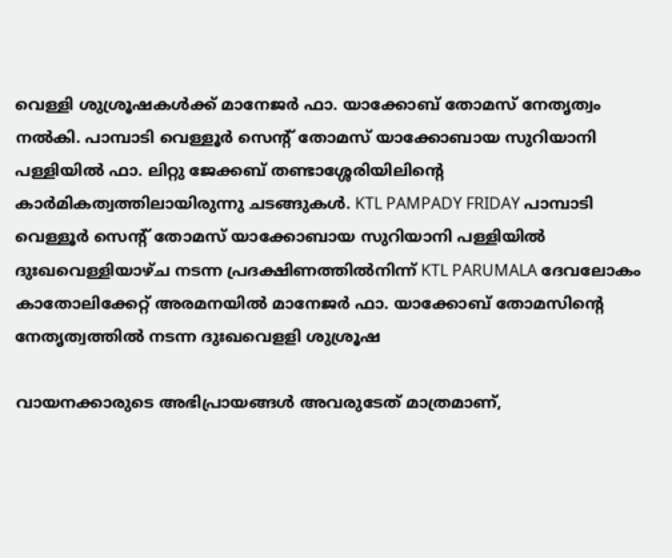വെള്ളി ശുശ്രൂഷകൾക്ക് മാനേജർ ഫാ. യാക്കോബ് തോമസ് നേതൃത്വം നൽകി. പാമ്പാടി വെള്ളൂർ സെന്‍റ് തോമസ് യാക്കോബായ സുറിയാനി പള്ളിയിൽ ഫാ. ലിറ്റു ജേക്കബ് തണ്ടാശ്ശേരിയിലിന്‍റെ കാർമികത്വത്തിലായിരുന്നു ചടങ്ങുകൾ. KTL PAMPADY FRIDAY പാമ്പാടി വെള്ളൂർ സെന്‍റ് തോമസ് യാക്കോബായ സുറിയാനി പള്ളിയിൽ ദുഃഖവെള്ളിയാഴ്ച നടന്ന പ്രദക്ഷിണത്തിൽനിന്ന് KTL PARUMALA ദേവലോകം കാതോലിക്കേറ്റ് അരമനയിൽ മാനേജർ ഫാ. യാക്കോബ് തോമസിന്‍റെ നേതൃത്വത്തിൽ നടന്ന ദുഃഖവെളളി ശുശ്രൂഷ

വായനക്കാരുടെ അഭിപ്രായങ്ങള്‍ അവരുടേത് മാത്രമാണ്,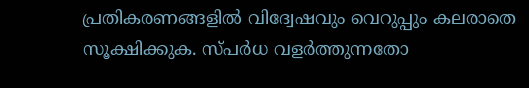പ്രതികരണങ്ങളിൽ വിദ്വേഷവും വെറുപ്പും കലരാതെ സൂക്ഷിക്കുക. സ്പർധ വളർത്തുന്നതോ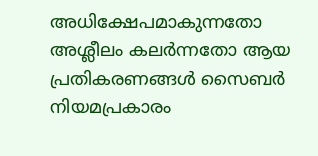അധിക്ഷേപമാകുന്നതോ അശ്ലീലം കലർന്നതോ ആയ പ്രതികരണങ്ങൾ സൈബർ നിയമപ്രകാരം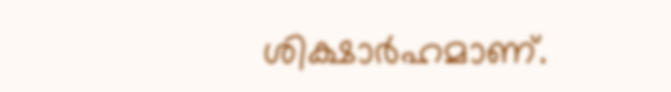ശിക്ഷാർഹമാണ്.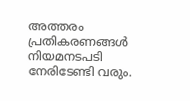അത്തരം പ്രതികരണങ്ങൾ നിയമനടപടി നേരിടേണ്ടി വരും.